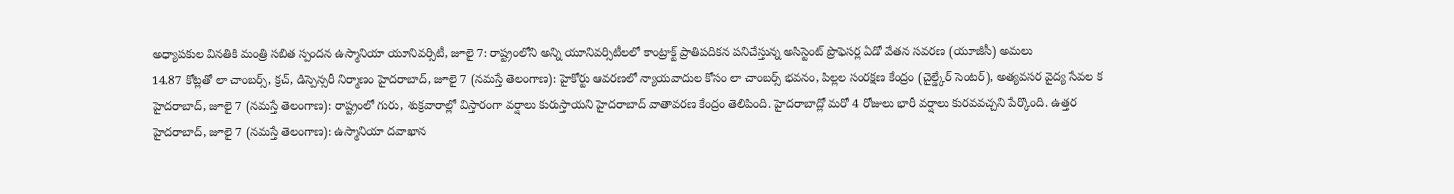అధ్యాపకుల వినతికి మంత్రి సబిత స్పందన ఉస్మానియా యూనివర్సిటీ, జూలై 7: రాష్ట్రంలోని అన్ని యూనివర్సిటీలలో కాంట్రాక్ట్ ప్రాతిపదికన పనిచేస్తున్న అసిస్టెంట్ ప్రొఫెసర్ల ఏడో వేతన సవరణ (యూజీసీ) అమలు
14.87 కోట్లతో లా చాంబర్స్, క్రచ్, డిస్పెన్సరీ నిర్మాణం హైదరాబాద్, జూలై 7 (నమస్తే తెలంగాణ): హైకోర్టు ఆవరణలో న్యాయవాదుల కోసం లా చాంబర్స్ భవనం, పిల్లల సంరక్షణ కేంద్రం (చైల్డ్కేర్ సెంటర్), అత్యవసర వైద్య సేవల క
హైదరాబాద్, జూలై 7 (నమస్తే తెలంగాణ): రాష్ట్రంలో గురు, శుక్రవారాల్లో విస్తారంగా వర్షాలు కురుస్తాయని హైదరాబాద్ వాతావరణ కేంద్రం తెలిపింది. హైదరాబాద్లో మరో 4 రోజులు భారీ వర్షాలు కురవవచ్చని పేర్కొంది. ఉత్తర
హైదరాబాద్, జూలై 7 (నమస్తే తెలంగాణ): ఉస్మానియా దవాఖాన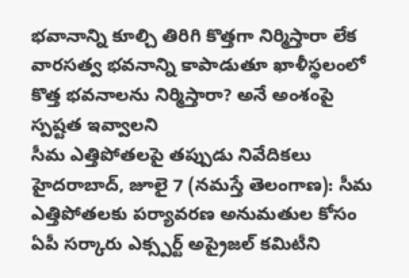భవానాన్ని కూల్చి తిరిగి కొత్తగా నిర్మిస్తారా లేక వారసత్వ భవనాన్ని కాపాడుతూ ఖాళీస్థలంలో కొత్త భవనాలను నిర్మిస్తారా? అనే అంశంపై స్పష్టత ఇవ్వాలని
సీమ ఎత్తిపోతలపై తప్పుడు నివేదికలు హైదరాబాద్, జూలై 7 (నమస్తే తెలంగాణ): సీమ ఎత్తిపోతలకు పర్యావరణ అనుమతుల కోసం ఏపీ సర్కారు ఎక్స్పర్ట్ అప్రైజల్ కమిటీని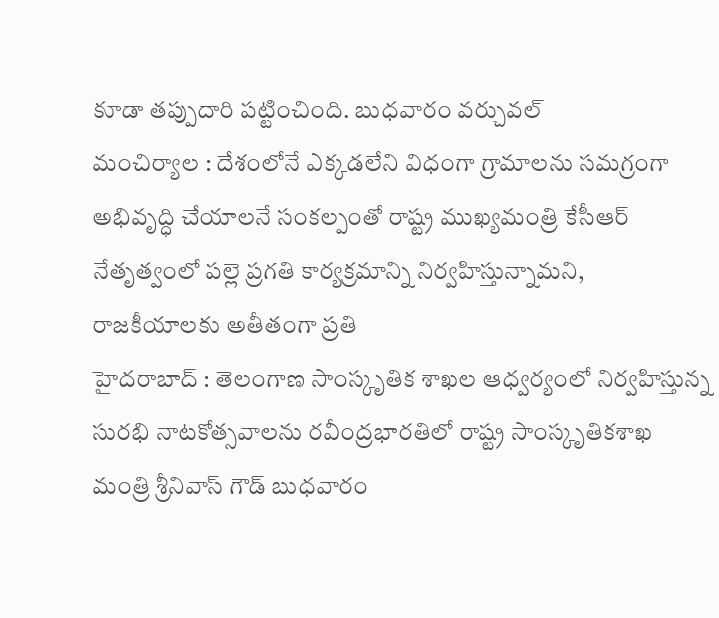కూడా తప్పుదారి పట్టించింది. బుధవారం వర్చువల్
మంచిర్యాల : దేశంలోనే ఎక్కడలేని విధంగా గ్రామాలను సమగ్రంగా అభివృద్ధి చేయాలనే సంకల్పంతో రాష్ట్ర ముఖ్యమంత్రి కేసీఆర్ నేతృత్వంలో పల్లె ప్రగతి కార్యక్రమాన్ని నిర్వహిస్తున్నామని, రాజకీయాలకు అతీతంగా ప్రతి
హైదరాబాద్ : తెలంగాణ సాంస్కృతిక శాఖల ఆధ్వర్యంలో నిర్వహిస్తున్న సురభి నాటకోత్సవాలను రవీంద్రభారతిలో రాష్ట్ర సాంస్కృతికశాఖ మంత్రి శ్రీనివాస్ గౌడ్ బుధవారం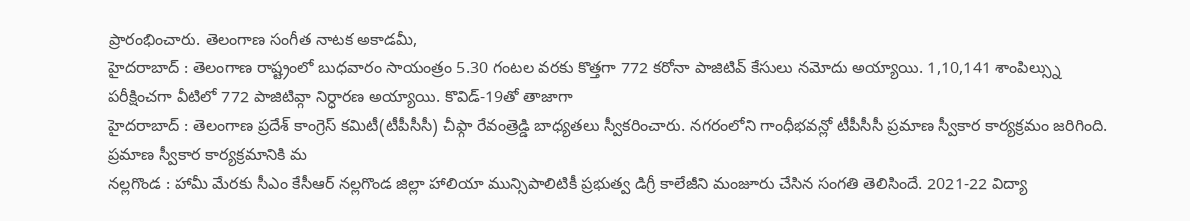ప్రారంభించారు. తెలంగాణ సంగీత నాటక అకాడమీ,
హైదరాబాద్ : తెలంగాణ రాష్ట్రంలో బుధవారం సాయంత్రం 5.30 గంటల వరకు కొత్తగా 772 కరోనా పాజిటివ్ కేసులు నమోదు అయ్యాయి. 1,10,141 శాంపిల్స్ను పరీక్షించగా వీటిలో 772 పాజిటివ్గా నిర్ధారణ అయ్యాయి. కొవిడ్-19తో తాజాగా
హైదరాబాద్ : తెలంగాణ ప్రదేశ్ కాంగ్రెస్ కమిటీ(టీపీసీసీ) చీఫ్గా రేవంత్రెడ్డి బాధ్యతలు స్వీకరించారు. నగరంలోని గాంధీభవన్లో టీపీసీసీ ప్రమాణ స్వీకార కార్యక్రమం జరిగింది. ప్రమాణ స్వీకార కార్యక్రమానికి మ
నల్లగొండ : హామీ మేరకు సీఎం కేసీఆర్ నల్లగొండ జిల్లా హాలియా మున్సిపాలిటికీ ప్రభుత్వ డిగ్రీ కాలేజీని మంజూరు చేసిన సంగతి తెలిసిందే. 2021-22 విద్యా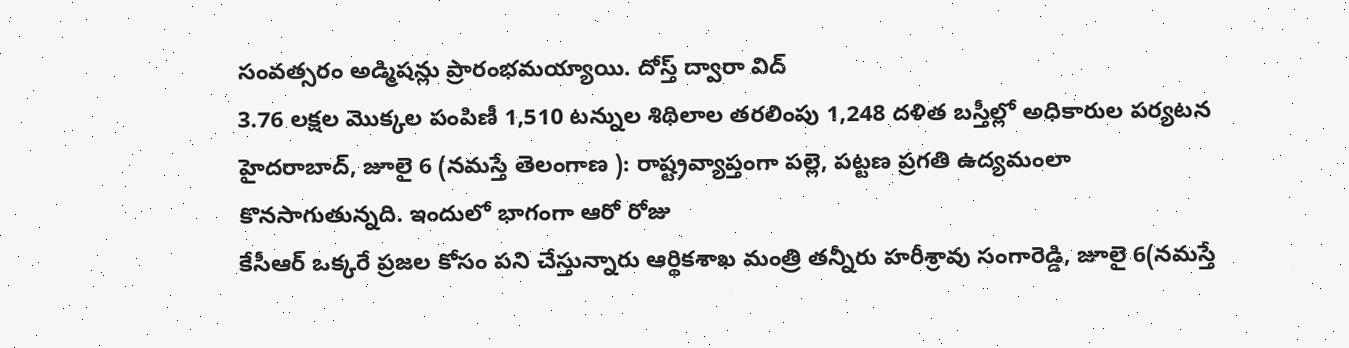సంవత్సరం అడ్మిషన్లు ప్రారంభమయ్యాయి. దోస్త్ ద్వారా విద్
3.76 లక్షల మొక్కల పంపిణీ 1,510 టన్నుల శిథిలాల తరలింపు 1,248 దళిత బస్తీల్లో అధికారుల పర్యటన హైదరాబాద్, జూలై 6 (నమస్తే తెలంగాణ ): రాష్ట్రవ్యాప్తంగా పల్లె, పట్టణ ప్రగతి ఉద్యమంలా కొనసాగుతున్నది. ఇందులో భాగంగా ఆరో రోజు
కేసీఆర్ ఒక్కరే ప్రజల కోసం పని చేస్తున్నారు ఆర్థికశాఖ మంత్రి తన్నీరు హరీశ్రావు సంగారెడ్డి, జూలై 6(నమస్తే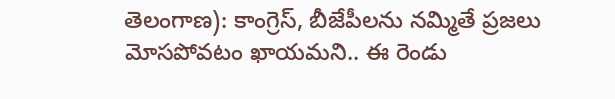తెలంగాణ): కాంగ్రెస్, బీజేపీలను నమ్మితే ప్రజలు మోసపోవటం ఖాయమని.. ఈ రెండు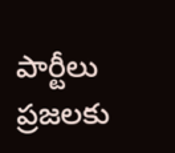పార్టీలు ప్రజలకు